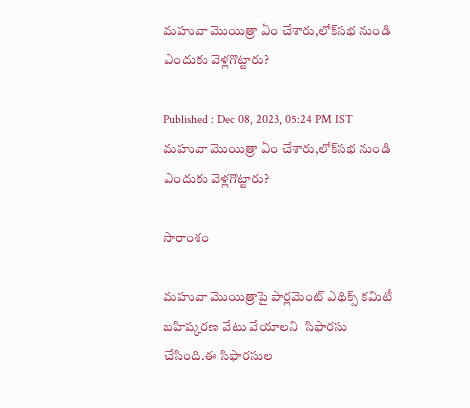మహువా మొయిత్రా ఏం చేశారు,లోక్‌సభ నుండి ఎందుకు వెళ్లగొట్టారు?

Published : Dec 08, 2023, 05:24 PM IST
మహువా మొయిత్రా ఏం చేశారు,లోక్‌సభ నుండి ఎందుకు వెళ్లగొట్టారు?

సారాంశం

మహువా మొయిత్రాపై పార్లమెంట్ ఎథిక్స్ కమిటీ  బహిష్కరణ వేటు వేయాలని  సిఫారసు చేసింది.ఈ సిఫారసుల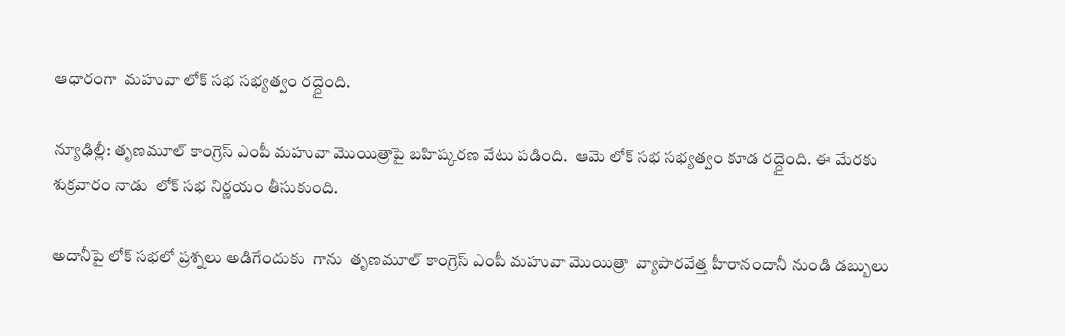ఆధారంగా  మహువా లోక్ సభ సభ్యత్వం రద్దైంది.

న్యూఢిల్లీ: తృణమూల్ కాంగ్రెస్ ఎంపీ మహువా మొయిత్రాపై బహిష్కరణ వేటు పడింది.  ఆమె లోక్ సభ సభ్యత్వం కూడ రద్దైంది. ఈ మేరకు  శుక్రవారం నాడు  లోక్ సభ నిర్ణయం తీసుకుంది.

అదానీపై లోక్ సభలో ప్రశ్నలు అడిగేందుకు  గాను  తృణమూల్ కాంగ్రెస్ ఎంపీ మహువా మొయిత్రా  వ్యాపారవేత్త హీరానందానీ నుండి డబ్బులు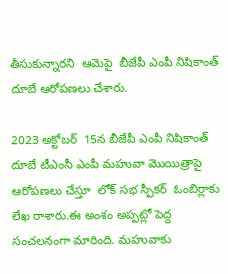తీసుకున్నారని  ఆమెపై  బీజేపీ ఎంపీ నిషికాంత్ దూబే ఆరోపణలు చేశారు.

2023 అక్టోబర్  15న బీజేపీ ఎంపీ నిషికాంత్ దూబే టీఎంసీ ఎంపీ మహువా మొయిత్రాపై  ఆరోపణలు చేస్తూ  లోక్ సభ స్పీకర్  ఓంబిర్లాకు లేఖ రాశారు.ఈ అంశం అప్పట్లో పెద్ద సంచలనంగా మారింది. మహువాకు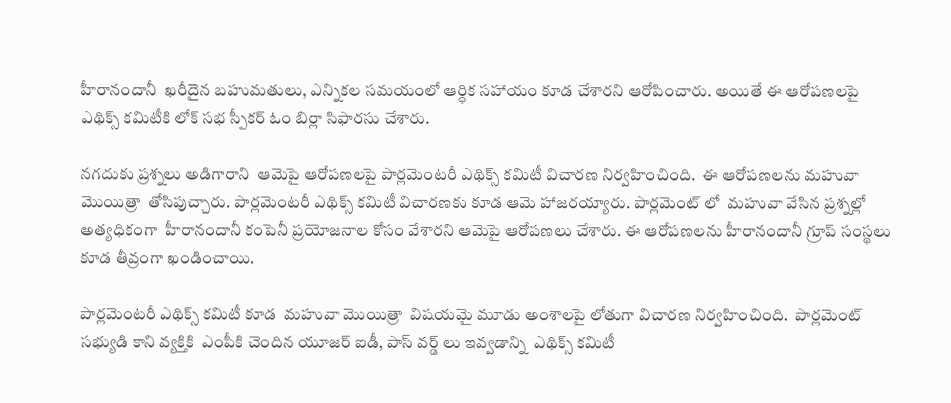హీరానందానీ  ఖరీదైన బహుమతులు, ఎన్నికల సమయంలో ఆర్ధిక సహాయం కూడ చేశారని ఆరోపించారు. అయితే ఈ ఆరోపణలపై  ఎథిక్స్ కమిటీకి లోక్ సభ స్పీకర్ ఓం బిర్లా సిఫారసు చేశారు.

నగదుకు ప్రశ్నలు అడిగారాని  ఆమెపై ఆరోపణలపై పార్లమెంటరీ ఎథిక్స్ కమిటీ విచారణ నిర్వహించింది.  ఈ ఆరోపణలను మహువా మొయిత్రా  తోసిపుచ్చారు. పార్లమెంటరీ ఎథిక్స్ కమిటీ విచారణకు కూడ ఆమె హాజరయ్యారు. పార్లమెంట్ లో  మహువా వేసిన ప్రశ్నల్లో అత్యధికంగా  హీరానందానీ కంపెనీ ప్రయోజనాల కోసం వేశారని ఆమెపై ఆరోపణలు చేశారు. ఈ ఆరోపణలను హీరానందానీ గ్రూప్ సంస్థలు కూడ తీవ్రంగా ఖండించాయి.

పార్లమెంటరీ ఎథిక్స్ కమిటీ కూడ  మహువా మొయిత్రా  విషయమై మూడు అంశాలపై లోతుగా విచారణ నిర్వహించింది.  పార్లమెంట్ సభ్యుడి కాని వ్యక్తికి  ఎంపీకి చెందిన యూజర్ ఐడీ, పాస్ వర్డ్ లు ఇవ్వడాన్ని  ఎథిక్స్ కమిటీ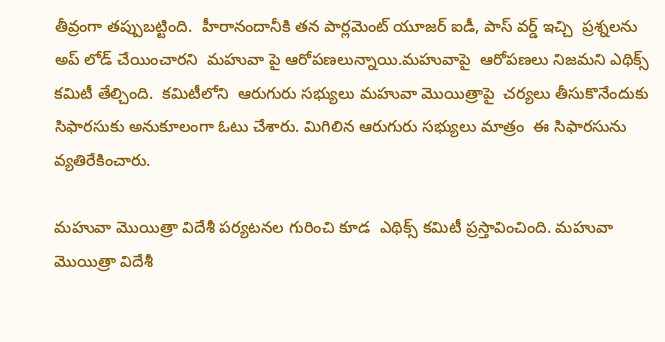తీవ్రంగా తప్పుబట్టింది.  హీరానందానీకి తన పార్లమెంట్ యూజర్ ఐడీ, పాస్ వర్డ్ ఇచ్చి  ప్రశ్నలను అప్ లోడ్ చేయించారని  మహువా పై ఆరోపణలున్నాయి.మహువాపై  ఆరోపణలు నిజమని ఎథిక్స్ కమిటీ తేల్చింది.  కమిటీలోని  ఆరుగురు సభ్యులు మహువా మొయిత్రాపై  చర్యలు తీసుకొనేందుకు సిఫారసుకు అనుకూలంగా ఓటు చేశారు. మిగిలిన ఆరుగురు సభ్యులు మాత్రం  ఈ సిఫారసును వ్యతిరేకించారు.

మహువా మొయిత్రా విదేశీ పర్యటనల గురించి కూడ  ఎథిక్స్ కమిటీ ప్రస్తావించింది. మహువా మొయిత్రా విదేశీ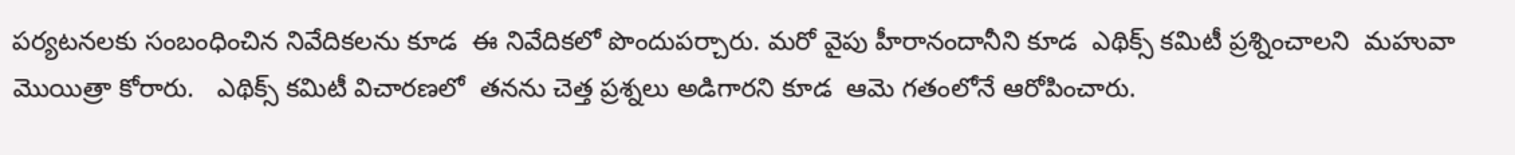పర్యటనలకు సంబంధించిన నివేదికలను కూడ  ఈ నివేదికలో పొందుపర్చారు. మరో వైపు హీరానందానీని కూడ  ఎథిక్స్ కమిటీ ప్రశ్నించాలని  మహువా మొయిత్రా కోరారు.   ఎథిక్స్ కమిటీ విచారణలో  తనను చెత్త ప్రశ్నలు అడిగారని కూడ  ఆమె గతంలోనే ఆరోపించారు.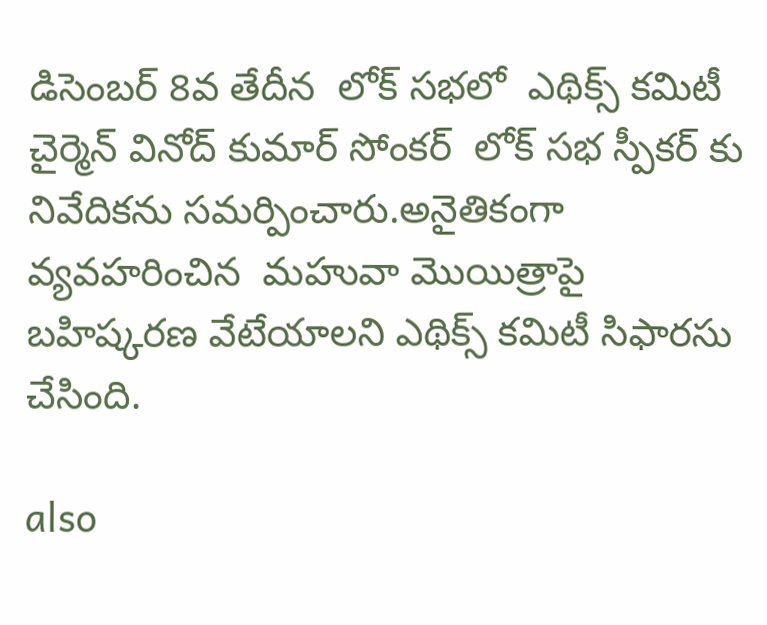డిసెంబర్ 8వ తేదీన  లోక్ సభలో  ఎథిక్స్ కమిటీ చైర్మెన్ వినోద్ కుమార్ సోంకర్  లోక్ సభ స్పీకర్ కు  నివేదికను సమర్పించారు.అనైతికంగా వ్యవహరించిన  మహువా మొయిత్రాపై  బహిష్కరణ వేటేయాలని ఎథిక్స్ కమిటీ సిఫారసు చేసింది.

also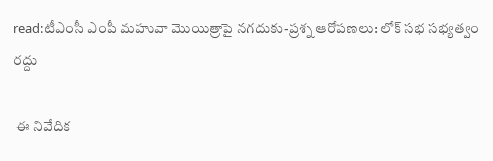read:టీఎంసీ ఎంపీ మహువా మొయిత్రాపై నగదుకు-ప్రశ్న ఆరోపణలు: లోక్ సభ సభ్యత్వం రద్దు

 ఈ నివేదిక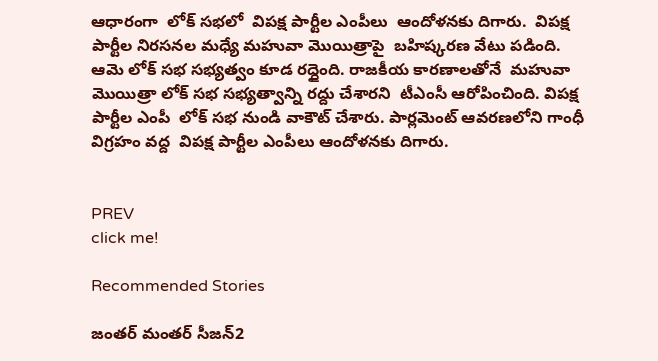ఆధారంగా  లోక్ సభలో  విపక్ష పార్టీల ఎంపీలు  ఆందోళనకు దిగారు.  విపక్ష పార్టీల నిరసనల మధ్యే మహువా మొయిత్రాపై  బహిష్కరణ వేటు పడింది. ఆమె లోక్ సభ సభ్యత్వం కూడ రద్దైంది. రాజకీయ కారణాలతోనే  మహువా మొయిత్రా లోక్ సభ సభ్యత్వాన్ని రద్దు చేశారని  టీఎంసీ ఆరోపించింది. విపక్ష పార్టీల ఎంపీ  లోక్ సభ నుండి వాకౌట్ చేశారు. పార్లమెంట్ ఆవరణలోని గాంధీ విగ్రహం వద్ద  విపక్ష పార్టీల ఎంపీలు ఆందోళనకు దిగారు.


PREV
click me!

Recommended Stories

జంతర్ మంతర్ సీజన్2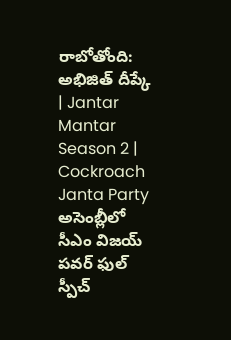రాబోతోంది: అభిజిత్ దీప్కే | Jantar Mantar Season 2 | Cockroach Janta Party
అసెంబ్లీలో సీఎం విజయ్ పవర్ ఫుల్ స్పీచ్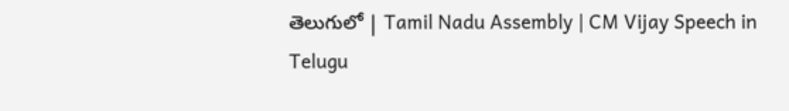తెలుగులో | Tamil Nadu Assembly | CM Vijay Speech in Telugu